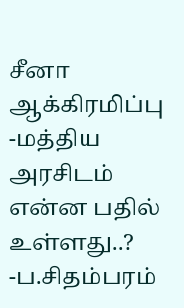சீனா ஆக்கிரமிப்பு -மத்திய அரசிடம் என்ன பதில் உள்ளது..? -ப.சிதம்பரம்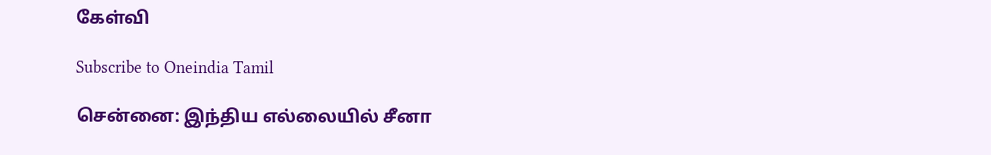கேள்வி

Subscribe to Oneindia Tamil

சென்னை: இந்திய எல்லையில் சீனா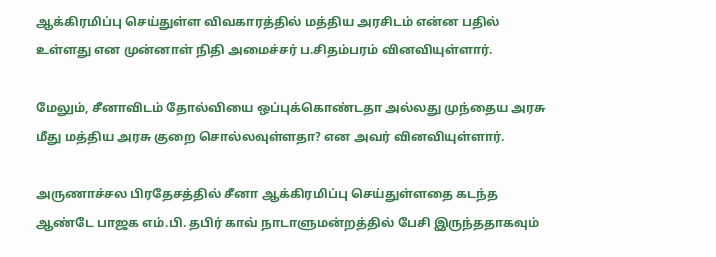ஆக்கிரமிப்பு செய்துள்ள விவகாரத்தில் மத்திய அரசிடம் என்ன பதில் உள்ளது என முன்னாள் நிதி அமைச்சர் ப.சிதம்பரம் வினவியுள்ளார்.

மேலும், சீனாவிடம் தோல்வியை ஒப்புக்கொண்டதா அல்லது முந்தைய அரசு மீது மத்திய அரசு குறை சொல்லவுள்ளதா? என அவர் வினவியுள்ளார்.

அருணாச்சல பிரதேசத்தில் சீனா ஆக்கிரமிப்பு செய்துள்ளதை கடந்த ஆண்டே பாஜக எம்.பி. தபிர் காவ் நாடாளுமன்றத்தில் பேசி இருந்ததாகவும்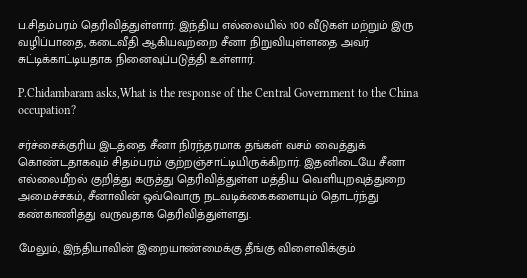ப.சிதம்பரம் தெரிவித்துள்ளார். இந்திய எல்லையில் 100 வீடுகள் மற்றும் இரு வழிப்பாதை, கடைவீதி ஆகியவற்றை சீனா நிறுவியுள்ளதை அவர் சுட்டிக்காட்டியதாக நினைவுப்படுத்தி உள்ளார்.

P.Chidambaram asks,What is the response of the Central Government to the China occupation?

சர்ச்சைக்குரிய இடத்தை சீனா நிரந்தரமாக தங்கள் வசம் வைத்துக் கொண்டதாகவும் சிதம்பரம் குற்றஞ்சாட்டியிருக்கிறார். இதனிடையே சீனா எல்லைமீறல் குறித்து கருத்து தெரிவித்துள்ள மத்திய வெளியுறவுத்துறை அமைச்சகம், சீனாவின் ஒவ்வொரு நடவடிக்கைகளையும் தொடர்ந்து கண்காணித்து வருவதாக தெரிவித்துள்ளது.

மேலும், இந்தியாவின் இறையாண்மைக்கு தீங்கு விளைவிக்கும்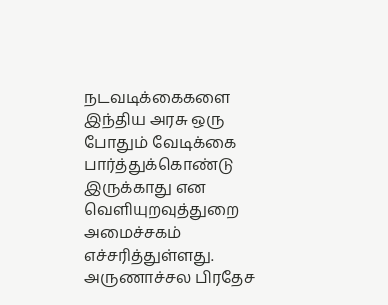நடவடிக்கைகளை இந்திய அரசு ஒரு போதும் வேடிக்கை பார்த்துக்கொண்டு இருக்காது என வெளியுறவுத்துறை அமைச்சகம் எச்சரித்துள்ளது. அருணாச்சல பிரதேச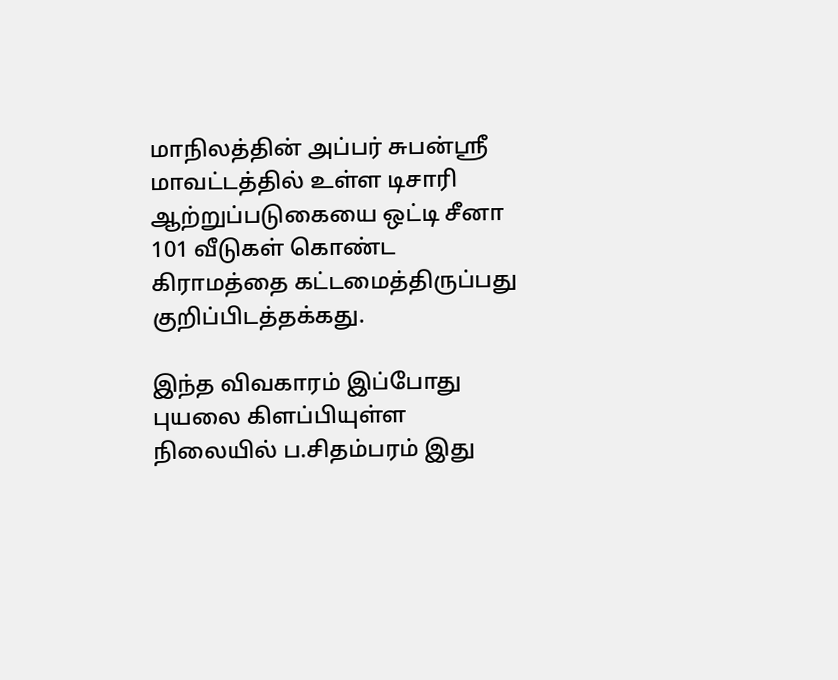மாநிலத்தின் அப்பர் சுபன்ஸ்ரீ மாவட்டத்தில் உள்ள டிசாரி ஆற்றுப்படுகையை ஒட்டி சீனா 101 வீடுகள் கொண்ட கிராமத்தை கட்டமைத்திருப்பது குறிப்பிடத்தக்கது.

இந்த விவகாரம் இப்போது புயலை கிளப்பியுள்ள நிலையில் ப.சிதம்பரம் இது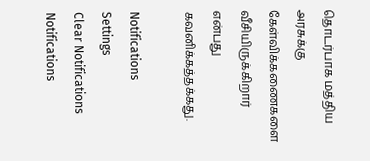தொடர்பாக மத்திய அரசுக்கு கேள்விக்கணைகளை வீசியிருக்கிறார் என்பது கவனிக்கத்தக்கது.

Notifications
Settings
Clear Notifications
Notifications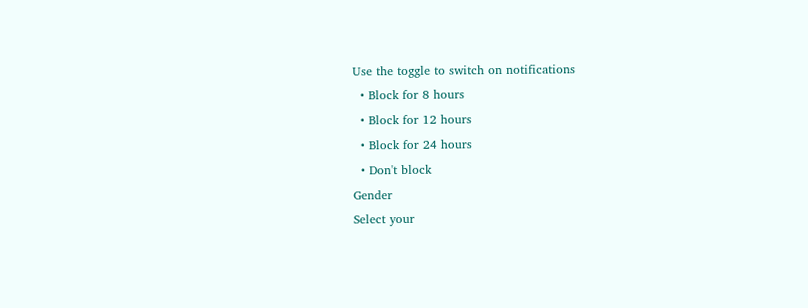Use the toggle to switch on notifications
  • Block for 8 hours
  • Block for 12 hours
  • Block for 24 hours
  • Don't block
Gender
Select your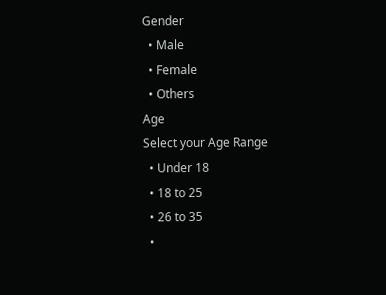Gender
  • Male
  • Female
  • Others
Age
Select your Age Range
  • Under 18
  • 18 to 25
  • 26 to 35
  •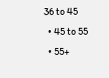36 to 45
  • 45 to 55
  • 55+